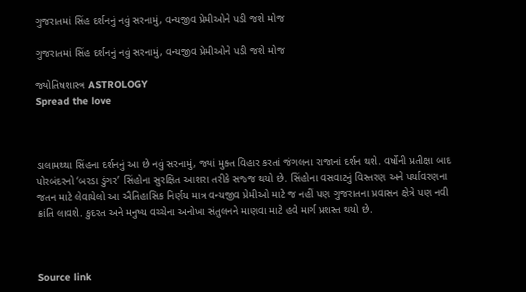ગુજરાતમાં સિંહ દર્શનનું નવું સરનામું, વન્યજીવ પ્રેમીઓને પડી જશે મોજ

ગુજરાતમાં સિંહ દર્શનનું નવું સરનામું, વન્યજીવ પ્રેમીઓને પડી જશે મોજ

જ્યોતિષશાસ્ત્ર ASTROLOGY
Spread the love



ડાલામથ્થા સિંહના દર્શનનું આ છે નવું સરનામું, જ્યાં મુક્ત વિહાર કરતાં જંગલના રાજાનાં દર્શન થશે. વર્ષોની પ્રતીક્ષા બાદ પોરબંદરનો ‘બરડા ડુંગર’ સિંહોના સુરક્ષિત આશરા તરીકે સજ્જ થયો છે. સિંહોના વસવાટનું વિસ્તરણ અને પર્યાવરણના જતન માટે લેવાયેલો આ ઐતિહાસિક નિર્ણય માત્ર વન્યજીવ પ્રેમીઓ માટે જ નહીં પણ ગુજરાતના પ્રવાસન ક્ષેત્રે પણ નવી ક્રાંતિ લાવશે. કુદરત અને મનુષ્ય વચ્ચેના અનોખા સંતુલનને માણવા માટે હવે માર્ગ પ્રશસ્ત થયો છે.



Source link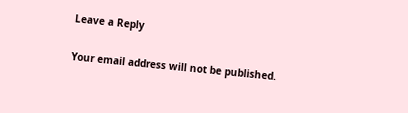Leave a Reply

Your email address will not be published.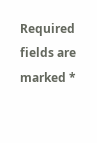Required fields are marked *